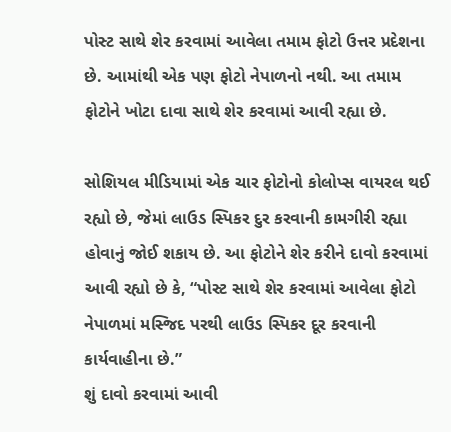પોસ્ટ સાથે શેર કરવામાં આવેલા તમામ ફોટો ઉત્તર પ્રદેશના છે. આમાંથી એક પણ ફોટો નેપાળનો નથી. આ તમામ ફોટોને ખોટા દાવા સાથે શેર કરવામાં આવી રહ્યા છે.

સોશિયલ મીડિયામાં એક ચાર ફોટોનો કોલોપ્સ વાયરલ થઈ રહ્યો છે, જેમાં લાઉડ સ્પિકર દુર કરવાની કામગીરી રહ્યા હોવાનું જોઈ શકાય છે. આ ફોટોને શેર કરીને દાવો કરવામાં આવી રહ્યો છે કે, “પોસ્ટ સાથે શેર કરવામાં આવેલા ફોટો નેપાળમાં મસ્જિદ પરથી લાઉડ સ્પિકર દૂર કરવાની કાર્યવાહીના છે.”
શું દાવો કરવામાં આવી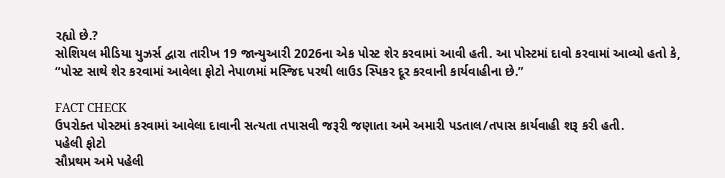રહ્યો છે.?
સોશિયલ મીડિયા યુઝર્સ દ્વારા તારીખ 19 જાન્યુઆરી 2026ના એક પોસ્ટ શેર કરવામાં આવી હતી. આ પોસ્ટમાં દાવો કરવામાં આવ્યો હતો કે, “પોસ્ટ સાથે શેર કરવામાં આવેલા ફોટો નેપાળમાં મસ્જિદ પરથી લાઉડ સ્પિકર દૂર કરવાની કાર્યવાહીના છે.”

FACT CHECK
ઉપરોક્ત પોસ્ટમાં કરવામાં આવેલા દાવાની સત્યતા તપાસવી જરૂરી જણાતા અમે અમારી પડતાલ/તપાસ કાર્યવાહી શરૂ કરી હતી.
પહેલી ફોટો
સૌપ્રથમ અમે પહેલી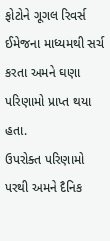ફોટોને ગૂગલ રિવર્સ ઈમેજના માધ્યમથી સર્ચ કરતા અમને ઘણા પરિણામો પ્રાપ્ત થયા હતા.
ઉપરોક્ત પરિણામો પરથી અમને દૈનિક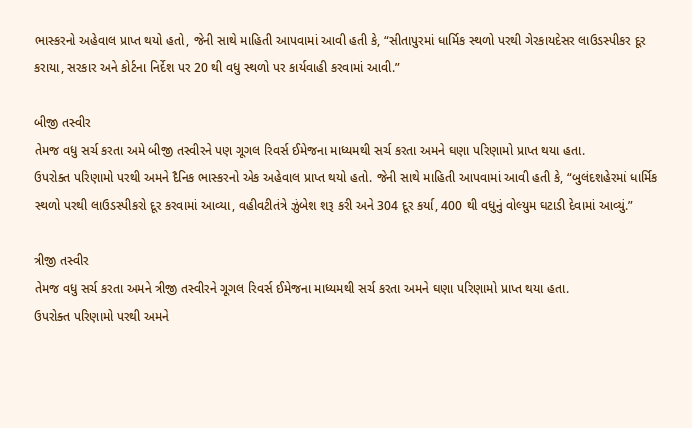ભાસ્કરનો અહેવાલ પ્રાપ્ત થયો હતો, જેની સાથે માહિતી આપવામાં આવી હતી કે, “સીતાપુરમાં ધાર્મિક સ્થળો પરથી ગેરકાયદેસર લાઉડસ્પીકર દૂર કરાયા, સરકાર અને કોર્ટના નિર્દેશ પર 20 થી વધુ સ્થળો પર કાર્યવાહી કરવામાં આવી.”

બીજી તસ્વીર
તેમજ વધુ સર્ચ કરતા અમે બીજી તસ્વીરને પણ ગૂગલ રિવર્સ ઈમેજના માધ્યમથી સર્ચ કરતા અમને ઘણા પરિણામો પ્રાપ્ત થયા હતા.
ઉપરોક્ત પરિણામો પરથી અમને દૈનિક ભાસ્કરનો એક અહેવાલ પ્રાપ્ત થયો હતો. જેની સાથે માહિતી આપવામાં આવી હતી કે, “બુલંદશહેરમાં ધાર્મિક સ્થળો પરથી લાઉડસ્પીકરો દૂર કરવામાં આવ્યા, વહીવટીતંત્રે ઝુંબેશ શરૂ કરી અને 304 દૂર કર્યા, 400 થી વધુનું વોલ્યુમ ઘટાડી દેવામાં આવ્યું.”

ત્રીજી તસ્વીર
તેમજ વધુ સર્ચ કરતા અમને ત્રીજી તસ્વીરને ગૂગલ રિવર્સ ઈમેજના માધ્યમથી સર્ચ કરતા અમને ઘણા પરિણામો પ્રાપ્ત થયા હતા.
ઉપરોક્ત પરિણામો પરથી અમને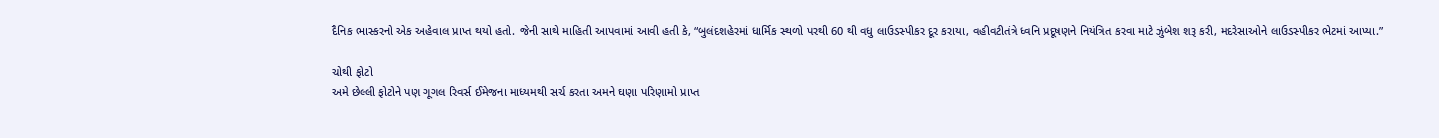દૈનિક ભાસ્કરનો એક અહેવાલ પ્રાપ્ત થયો હતો. જેની સાથે માહિતી આપવામાં આવી હતી કે, “બુલંદશહેરમાં ધાર્મિક સ્થળો પરથી 60 થી વધુ લાઉડસ્પીકર દૂર કરાયા, વહીવટીતંત્રે ધ્વનિ પ્રદૂષણને નિયંત્રિત કરવા માટે ઝુંબેશ શરૂ કરી, મદરેસાઓને લાઉડસ્પીકર ભેટમાં આપ્યા.”

ચોથી ફોટો
અમે છેલ્લી ફોટોને પણ ગૂગલ રિવર્સ ઈમેજના માધ્યમથી સર્ચ કરતા અમને ઘણા પરિણામો પ્રાપ્ત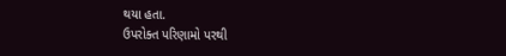થયા હતા.
ઉપરોક્ત પરિણામો પરથી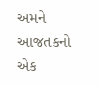અમને આજતકનો એક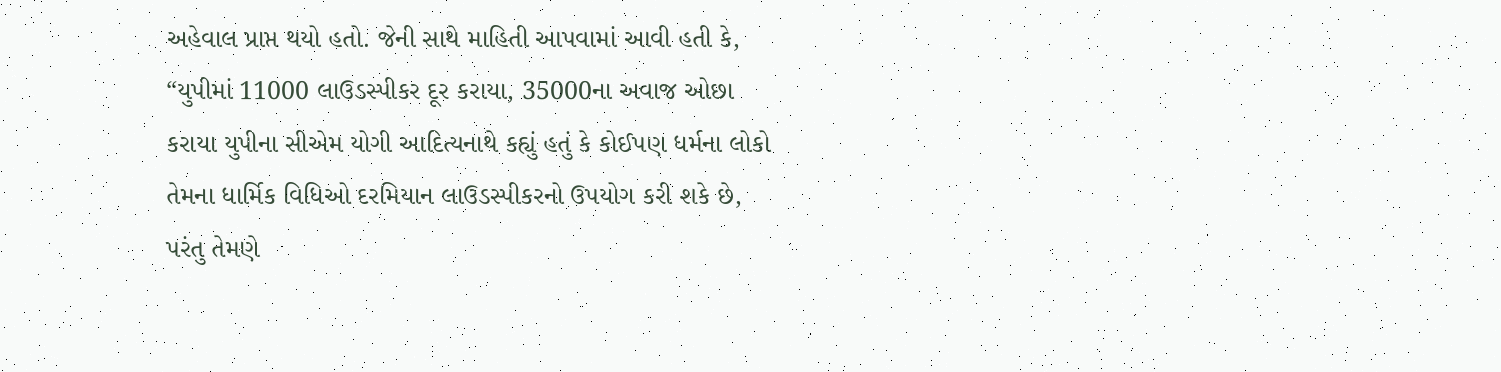અહેવાલ પ્રાપ્ત થયો હતો. જેની સાથે માહિતી આપવામાં આવી હતી કે, “યુપીમાં 11000 લાઉડસ્પીકર દૂર કરાયા, 35000ના અવાજ ઓછા કરાયા યુપીના સીએમ યોગી આદિત્યનાથે કહ્યું હતું કે કોઈપણ ધર્મના લોકો તેમના ધાર્મિક વિધિઓ દરમિયાન લાઉડસ્પીકરનો ઉપયોગ કરી શકે છે, પરંતુ તેમણે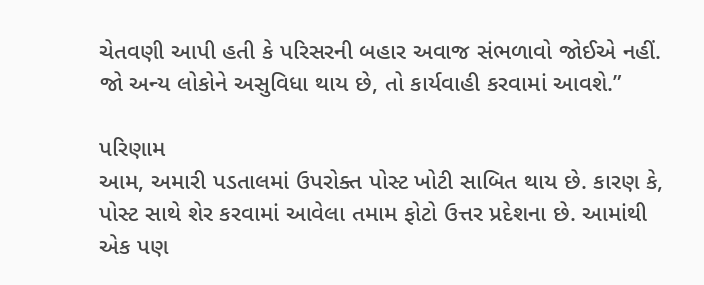ચેતવણી આપી હતી કે પરિસરની બહાર અવાજ સંભળાવો જોઈએ નહીં. જો અન્ય લોકોને અસુવિધા થાય છે, તો કાર્યવાહી કરવામાં આવશે.”

પરિણામ
આમ, અમારી પડતાલમાં ઉપરોક્ત પોસ્ટ ખોટી સાબિત થાય છે. કારણ કે, પોસ્ટ સાથે શેર કરવામાં આવેલા તમામ ફોટો ઉત્તર પ્રદેશના છે. આમાંથી એક પણ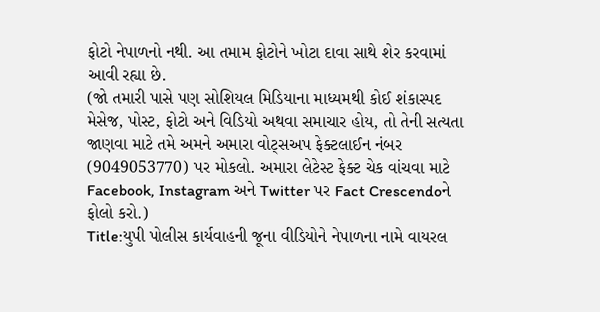ફોટો નેપાળનો નથી. આ તમામ ફોટોને ખોટા દાવા સાથે શેર કરવામાં આવી રહ્યા છે.
(જો તમારી પાસે પણ સોશિયલ મિડિયાના માધ્યમથી કોઈ શંકાસ્પદ મેસેજ, પોસ્ટ, ફોટો અને વિડિયો અથવા સમાચાર હોય, તો તેની સત્યતા જાણવા માટે તમે અમને અમારા વોટ્સઅપ ફેક્ટલાઈન નંબર (9049053770) પર મોકલો. અમારા લેટેસ્ટ ફેક્ટ ચેક વાંચવા માટે Facebook, Instagram અને Twitter પર Fact Crescendoને ફોલો કરો.)
Title:યુપી પોલીસ કાર્યવાહની જૂના વીડિયોને નેપાળના નામે વાયરલ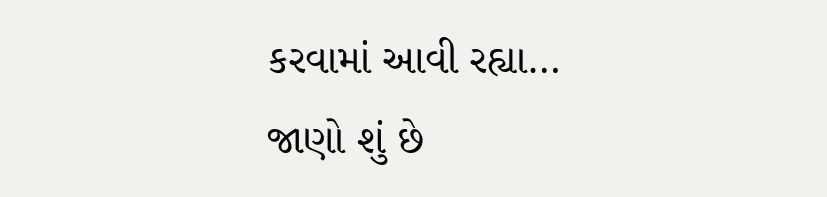કરવામાં આવી રહ્યા… જાણો શું છે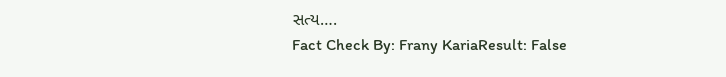સત્ય….
Fact Check By: Frany KariaResult: False